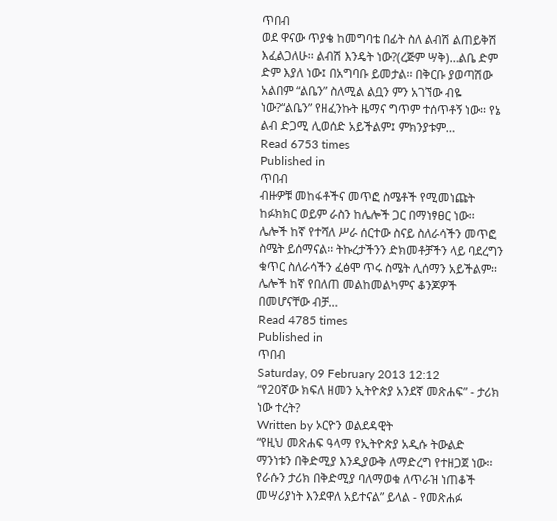ጥበብ
ወደ ዋናው ጥያቄ ከመግባቴ በፊት ስለ ልብሽ ልጠይቅሽ እፈልጋለሁ፡፡ ልብሽ እንዴት ነው?(ረጅም ሣቅ)…ልቤ ድም ድም እያለ ነው፤ በአግባቡ ይመታል፡፡ በቅርቡ ያወጣሽው አልበም “ልቤን” ስለሚል ልቧን ምን አገኘው ብዬ ነው?“ልቤን” የዘፈንኩት ዜማና ግጥም ተሰጥቶኝ ነው፡፡ የኔ ልብ ድጋሚ ሊወሰድ አይችልም፤ ምክንያቱም…
Read 6753 times
Published in
ጥበብ
ብዙዎቹ መከፋቶችና መጥፎ ስሜቶች የሚመነጩት ከፉክክር ወይም ራስን ከሌሎች ጋር በማነፃፀር ነው፡፡ ሌሎች ከኛ የተሻለ ሥራ ሰርተው ስናይ ስለራሳችን መጥፎ ስሜት ይሰማናል፡፡ ትኩረታችንን ድክመቶቻችን ላይ ባደረግን ቁጥር ስለራሳችን ፈፅሞ ጥሩ ስሜት ሊሰማን አይችልም፡፡ ሌሎች ከኛ የበለጠ መልከመልካምና ቆንጆዎች በመሆናቸው ብቻ…
Read 4785 times
Published in
ጥበብ
Saturday, 09 February 2013 12:12
“የ20ኛው ክፍለ ዘመን ኢትዮጵያ አንደኛ መጽሐፍ” - ታሪክ ነው ተረት?
Written by ኦርዮን ወልደዳዊት
“የዚህ መጽሐፍ ዓላማ የኢትዮጵያ አዲሱ ትውልድ ማንነቱን በቅድሚያ እንዲያውቅ ለማድረግ የተዘጋጀ ነው፡፡ የራሱን ታሪክ በቅድሚያ ባለማወቁ ለጥራዝ ነጠቆች መሣሪያነት እንደዋለ አይተናል” ይላል - የመጽሐፉ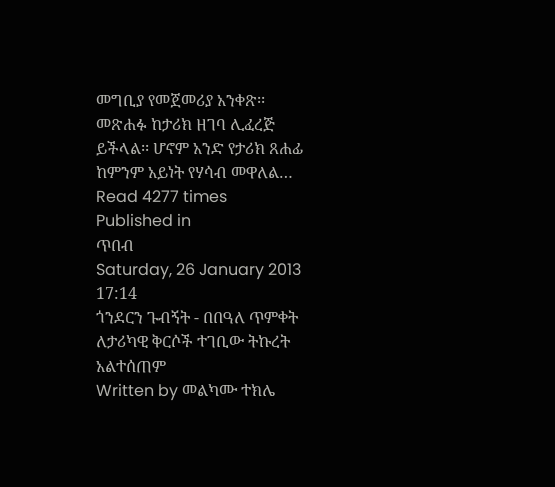መግቢያ የመጀመሪያ አንቀጽ፡፡ መጽሐፉ ከታሪክ ዘገባ ሊፈረጅ ይችላል፡፡ ሆኖም አንድ የታሪክ ጸሐፊ ከምንም አይነት የሃሳብ መዋለል…
Read 4277 times
Published in
ጥበብ
Saturday, 26 January 2013 17:14
ጎንደርን ጉብኝት - በበዓለ ጥምቀት ለታሪካዊ ቅርሶች ተገቢው ትኩረት አልተሰጠም
Written by መልካሙ ተክሌ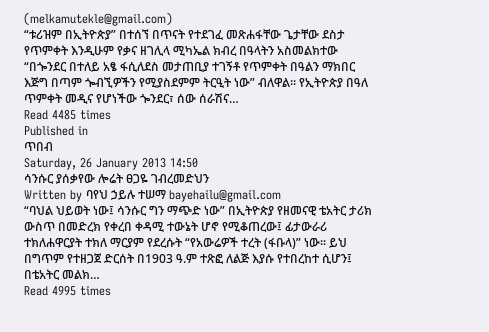(melkamutekle@gmail.com)
“ቱሪዝም በኢትዮጵያ” በተሰኘ በጥናት የተደገፈ መጽሐፋቸው ጌታቸው ደስታ የጥምቀት እንዲሁም የቃና ዘገሊላ ሚካኤል ክብረ በዓላትን አስመልክተው “በጐንደር በተለይ አፄ ፋሲለደስ መታጠቢያ ተገኝቶ የጥምቀት በዓልን ማክበር እጅግ በጣም ጐብኚዎችን የሚያስደምም ትርዒት ነው” ብለዋል፡፡ የኢትዮጵያ በዓለ ጥምቀት መዲና የሆነችው ጐንደር፣ ሰው ሰራሽና…
Read 4485 times
Published in
ጥበብ
Saturday, 26 January 2013 14:50
ሳንሱር ያሰቃየው ሎሬት ፀጋዬ ገብረመድህን
Written by ባየህ ኃይሉ ተሠማ bayehailu@gmail.com
“ባህል ህይወት ነው፤ ሳንሱር ግን ማጭድ ነው” በኢትዮጵያ የዘመናዊ ቴአትር ታሪክ ውስጥ በመድረክ የቀረበ ቀዳሚ ተውኔት ሆኖ የሚቆጠረው፤ ፊታውራሪ ተክለሐዋርያት ተክለ ማርያም የደረሱት “የአውሬዎች ተረት (ፋቡላ)” ነው፡፡ ይህ በግጥም የተዘጋጀ ድርሰት በ1903 ዓ.ም ተጽፎ ለልጅ እያሱ የተበረከተ ሲሆን፤ በቴአትር መልክ…
Read 4995 times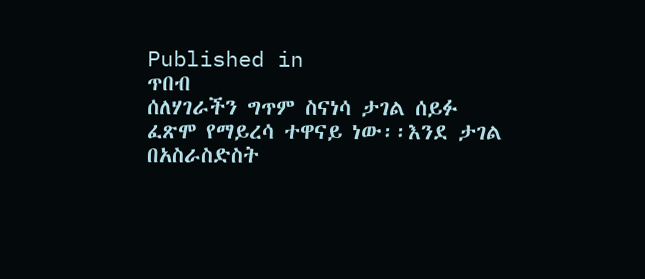Published in
ጥበብ
ሰለሃገራችን ግጥም ስናነሳ ታገል ሰይፉ ፈጽሞ የማይረሳ ተዋናይ ነው፡፡እንደ ታገል በአስራስድስት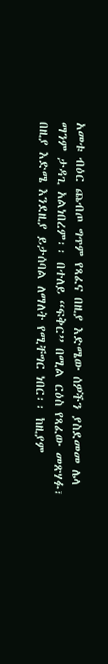አመቱ ብዕር ጨብጦ ግጥም የጻፈና በዚያ እድሜው ሰዎችን ያስደመመ ሌላ ማንም ታዳጊ አልነበረም፡፡ በተለይ “ፍቅር” በሚል ርዕስ የጻፈው መጽሃፉ፣ በዚያ እድሜ እንደዚያ ይታሰባል ለማለት የሚቸግር ነበር፡፡ ከዚያም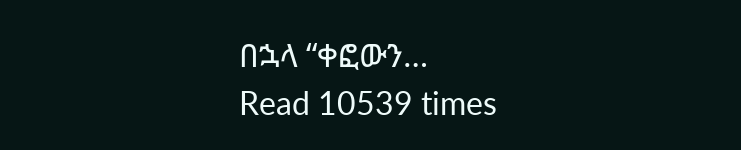በኋላ “ቀፎውን…
Read 10539 times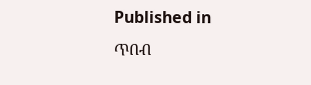Published in
ጥበብ